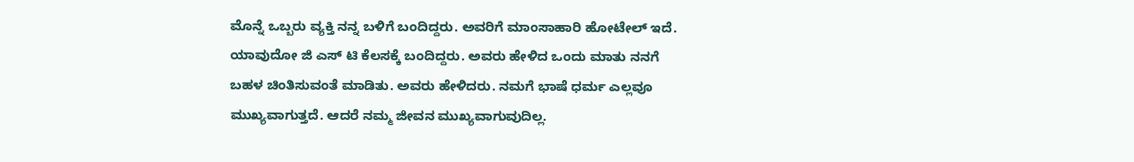ಮೊನ್ನೆ ಒಬ್ಬರು ವ್ಯಕ್ತಿ ನನ್ನ ಬಳಿಗೆ ಬಂದಿದ್ದರು. ಅವರಿಗೆ ಮಾಂಸಾಹಾರಿ ಹೋಟೇಲ್ ಇದೆ. ಯಾವುದೋ ಜಿ ಎಸ್ ಟಿ ಕೆಲಸಕ್ಕೆ ಬಂದಿದ್ದರು. ಅವರು ಹೇಳಿದ ಒಂದು ಮಾತು ನನಗೆ ಬಹಳ ಚಿಂತಿಸುವಂತೆ ಮಾಡಿತು. ಅವರು ಹೇಳಿದರು. ನಮಗೆ ಭಾಷೆ ಧರ್ಮ ಎಲ್ಲವೂ ಮುಖ್ಯವಾಗುತ್ತದೆ. ಆದರೆ ನಮ್ಮ ಜೀವನ ಮುಖ್ಯವಾಗುವುದಿಲ್ಲ.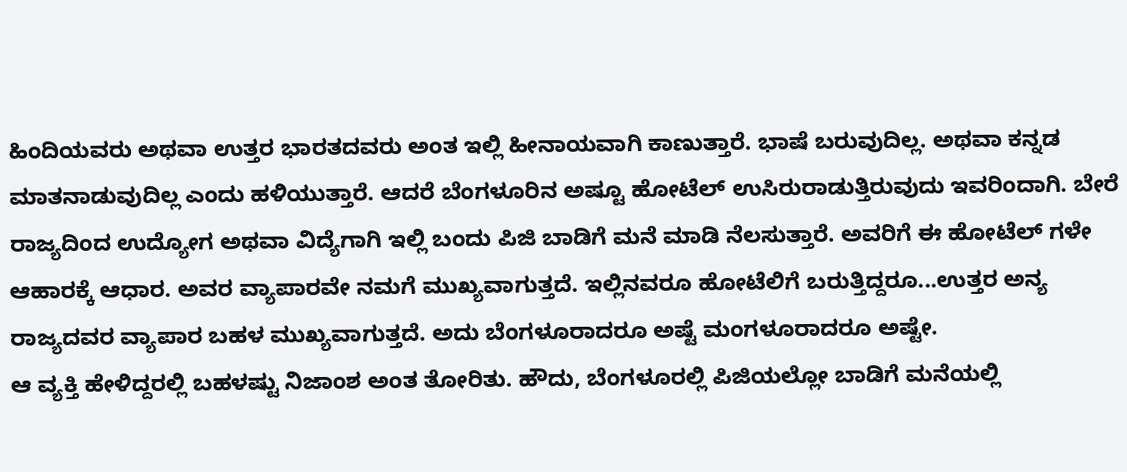ಹಿಂದಿಯವರು ಅಥವಾ ಉತ್ತರ ಭಾರತದವರು ಅಂತ ಇಲ್ಲಿ ಹೀನಾಯವಾಗಿ ಕಾಣುತ್ತಾರೆ. ಭಾಷೆ ಬರುವುದಿಲ್ಲ. ಅಥವಾ ಕನ್ನಡ ಮಾತನಾಡುವುದಿಲ್ಲ ಎಂದು ಹಳಿಯುತ್ತಾರೆ. ಆದರೆ ಬೆಂಗಳೂರಿನ ಅಷ್ಟೂ ಹೋಟೆಲ್ ಉಸಿರುರಾಡುತ್ತಿರುವುದು ಇವರಿಂದಾಗಿ. ಬೇರೆ ರಾಜ್ಯದಿಂದ ಉದ್ಯೋಗ ಅಥವಾ ವಿದ್ಯೆಗಾಗಿ ಇಲ್ಲಿ ಬಂದು ಪಿಜಿ ಬಾಡಿಗೆ ಮನೆ ಮಾಡಿ ನೆಲಸುತ್ತಾರೆ. ಅವರಿಗೆ ಈ ಹೋಟೆಲ್ ಗಳೇ ಆಹಾರಕ್ಕೆ ಆಧಾರ. ಅವರ ವ್ಯಾಪಾರವೇ ನಮಗೆ ಮುಖ್ಯವಾಗುತ್ತದೆ. ಇಲ್ಲಿನವರೂ ಹೋಟೆಲಿಗೆ ಬರುತ್ತಿದ್ದರೂ...ಉತ್ತರ ಅನ್ಯ ರಾಜ್ಯದವರ ವ್ಯಾಪಾರ ಬಹಳ ಮುಖ್ಯವಾಗುತ್ತದೆ. ಅದು ಬೆಂಗಳೂರಾದರೂ ಅಷ್ಟೆ ಮಂಗಳೂರಾದರೂ ಅಷ್ಟೇ.
ಆ ವ್ಯಕ್ತಿ ಹೇಳಿದ್ದರಲ್ಲಿ ಬಹಳಷ್ಟು ನಿಜಾಂಶ ಅಂತ ತೋರಿತು. ಹೌದು, ಬೆಂಗಳೂರಲ್ಲಿ ಪಿಜಿಯಲ್ಲೋ ಬಾಡಿಗೆ ಮನೆಯಲ್ಲಿ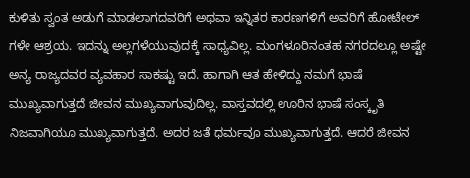ಕುಳಿತು ಸ್ವಂತ ಅಡುಗೆ ಮಾಡಲಾಗದವರಿಗೆ ಅಥವಾ ಇನ್ನಿತರ ಕಾರಣಗಳಿಗೆ ಅವರಿಗೆ ಹೋಟೇಲ್ ಗಳೇ ಆಶ್ರಯ. ಇದನ್ನು ಅಲ್ಲಗಳೆಯುವುದಕ್ಕೆ ಸಾಧ್ಯವಿಲ್ಲ. ಮಂಗಳೂರಿನಂತಹ ನಗರದಲ್ಲೂ ಅಷ್ಟೇ ಅನ್ಯ ರಾಜ್ಯದವರ ವ್ಯವಹಾರ ಸಾಕಷ್ಟು ಇದೆ. ಹಾಗಾಗಿ ಆತ ಹೇಳಿದ್ದು ನಮಗೆ ಭಾಷೆ ಮುಖ್ಯವಾಗುತ್ತದೆ ಜೀವನ ಮುಖ್ಯವಾಗುವುದಿಲ್ಲ. ವಾಸ್ತವದಲ್ಲಿ ಊರಿನ ಭಾಷೆ ಸಂಸ್ಕೃತಿ ನಿಜವಾಗಿಯೂ ಮುಖ್ಯವಾಗುತ್ತದೆ. ಅದರ ಜತೆ ಧರ್ಮವೂ ಮುಖ್ಯವಾಗುತ್ತದೆ. ಆದರೆ ಜೀವನ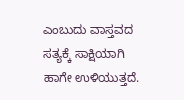ಎಂಬುದು ವಾಸ್ತವದ ಸತ್ಯಕ್ಕೆ ಸಾಕ್ಷಿಯಾಗಿ ಹಾಗೇ ಉಳಿಯುತ್ತದೆ.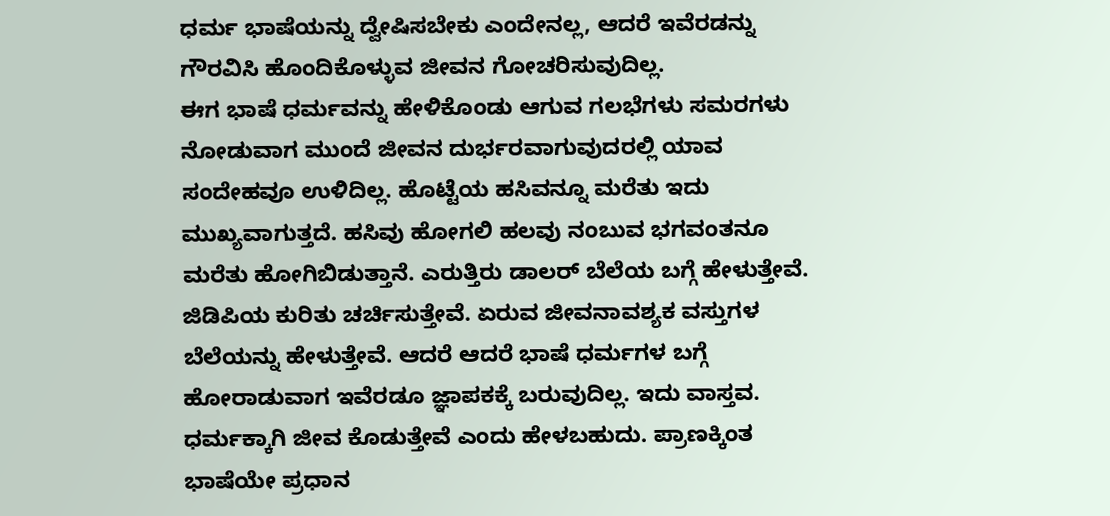ಧರ್ಮ ಭಾಷೆಯನ್ನು ದ್ವೇಷಿಸಬೇಕು ಎಂದೇನಲ್ಲ, ಆದರೆ ಇವೆರಡನ್ನು ಗೌರವಿಸಿ ಹೊಂದಿಕೊಳ್ಳುವ ಜೀವನ ಗೋಚರಿಸುವುದಿಲ್ಲ.
ಈಗ ಭಾಷೆ ಧರ್ಮವನ್ನು ಹೇಳಿಕೊಂಡು ಆಗುವ ಗಲಭೆಗಳು ಸಮರಗಳು ನೋಡುವಾಗ ಮುಂದೆ ಜೀವನ ದುರ್ಭರವಾಗುವುದರಲ್ಲಿ ಯಾವ ಸಂದೇಹವೂ ಉಳಿದಿಲ್ಲ. ಹೊಟ್ಟೆಯ ಹಸಿವನ್ನೂ ಮರೆತು ಇದು ಮುಖ್ಯವಾಗುತ್ತದೆ. ಹಸಿವು ಹೋಗಲಿ ಹಲವು ನಂಬುವ ಭಗವಂತನೂ ಮರೆತು ಹೋಗಿಬಿಡುತ್ತಾನೆ. ಎರುತ್ತಿರು ಡಾಲರ್ ಬೆಲೆಯ ಬಗ್ಗೆ ಹೇಳುತ್ತೇವೆ. ಜಿಡಿಪಿಯ ಕುರಿತು ಚರ್ಚಿಸುತ್ತೇವೆ. ಏರುವ ಜೀವನಾವಶ್ಯಕ ವಸ್ತುಗಳ ಬೆಲೆಯನ್ನು ಹೇಳುತ್ತೇವೆ. ಆದರೆ ಆದರೆ ಭಾಷೆ ಧರ್ಮಗಳ ಬಗ್ಗೆ ಹೋರಾಡುವಾಗ ಇವೆರಡೂ ಜ್ಞಾಪಕಕ್ಕೆ ಬರುವುದಿಲ್ಲ. ಇದು ವಾಸ್ತವ. ಧರ್ಮಕ್ಕಾಗಿ ಜೀವ ಕೊಡುತ್ತೇವೆ ಎಂದು ಹೇಳಬಹುದು. ಪ್ರಾಣಕ್ಕಿಂತ ಭಾಷೆಯೇ ಪ್ರಧಾನ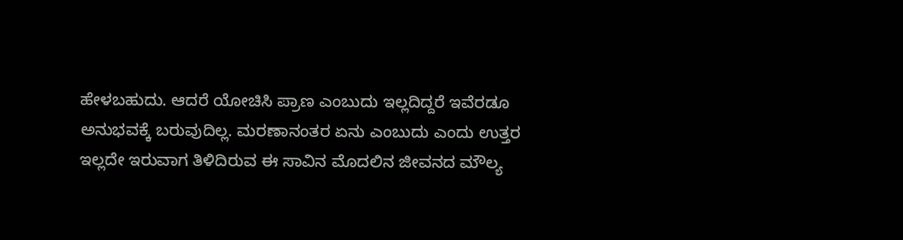ಹೇಳಬಹುದು. ಆದರೆ ಯೋಚಿಸಿ ಪ್ರಾಣ ಎಂಬುದು ಇಲ್ಲದಿದ್ದರೆ ಇವೆರಡೂ ಅನುಭವಕ್ಕೆ ಬರುವುದಿಲ್ಲ. ಮರಣಾನಂತರ ಏನು ಎಂಬುದು ಎಂದು ಉತ್ತರ ಇಲ್ಲದೇ ಇರುವಾಗ ತಿಳಿದಿರುವ ಈ ಸಾವಿನ ಮೊದಲಿನ ಜೀವನದ ಮೌಲ್ಯ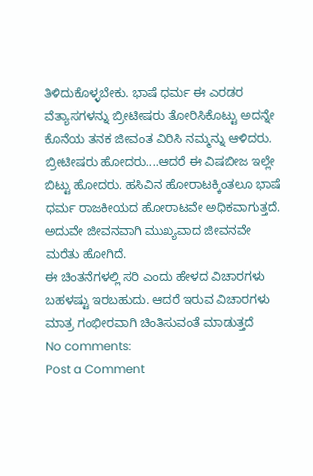ತಿಳಿದುಕೊಳ್ಳಬೇಕು. ಭಾಷೆ ಧರ್ಮ ಈ ಎರಡರ ವೆತ್ಯಾಸಗಳನ್ನು ಬ್ರೀಟೀಷರು ತೋರಿಸಿಕೊಟ್ಟು ಅದನ್ನೇ ಕೊನೆಯ ತನಕ ಜೀವಂತ ವಿರಿಸಿ ನಮ್ಮನ್ನು ಆಳಿದರು. ಬ್ರೀಟೀಷರು ಹೋದರು....ಆದರೆ ಈ ವಿಷಬೀಜ ಇಲ್ಲೇ ಬಿಟ್ಟು ಹೋದರು. ಹಸಿವಿನ ಹೋರಾಟಕ್ಕಿಂತಲೂ ಭಾಷೆ ಧರ್ಮ ರಾಜಕೀಯದ ಹೋರಾಟವೇ ಅಧಿಕವಾಗುತ್ತದೆ. ಅದುವೇ ಜೀವನವಾಗಿ ಮುಖ್ಯವಾದ ಜೀವನವೇ ಮರೆತು ಹೋಗಿದೆ.
ಈ ಚಿಂತನೆಗಳಲ್ಲಿ ಸರಿ ಎಂದು ಹೇಳದ ವಿಚಾರಗಳು ಬಹಳಷ್ಟು ಇರಬಹುದು. ಆದರೆ ಇರುವ ವಿಚಾರಗಳು ಮಾತ್ರ ಗಂಭೀರವಾಗಿ ಚಿಂತಿಸುವಂತೆ ಮಾಡುತ್ತದೆ
No comments:
Post a Comment